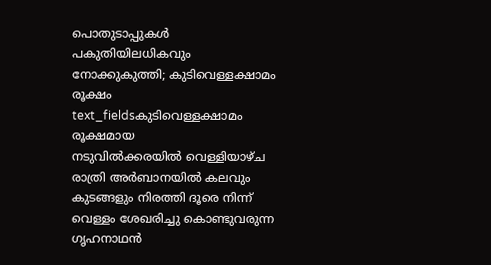പൊതുടാപ്പുകൾ പകുതിയിലധികവും നോക്കുകുത്തി; കുടിവെള്ളക്ഷാമം രൂക്ഷം
text_fieldsകുടിവെള്ളക്ഷാമം രൂക്ഷമായ
നടുവിൽക്കരയിൽ വെള്ളിയാഴ്ച രാത്രി അർബാനയിൽ കലവും
കുടങ്ങളും നിരത്തി ദൂരെ നിന്ന് വെള്ളം ശേഖരിച്ചു കൊണ്ടുവരുന്ന ഗൃഹനാഥൻ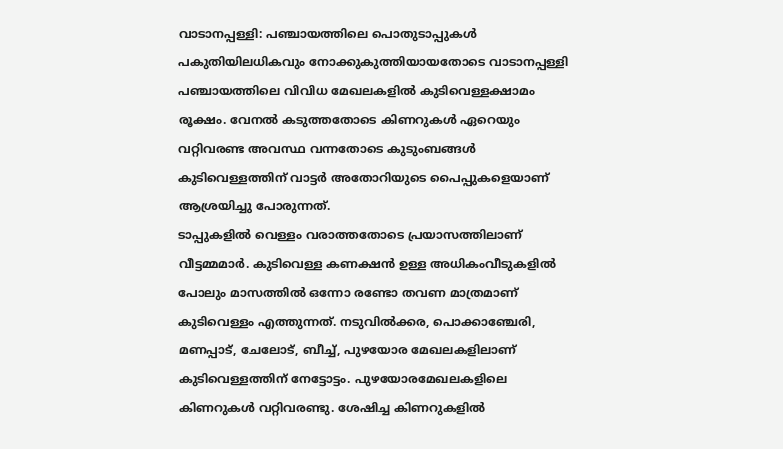വാടാനപ്പള്ളി: പഞ്ചായത്തിലെ പൊതുടാപ്പുകൾ പകുതിയിലധികവും നോക്കുകുത്തിയായതോടെ വാടാനപ്പള്ളി പഞ്ചായത്തിലെ വിവിധ മേഖലകളിൽ കുടിവെള്ളക്ഷാമം രൂക്ഷം. വേനൽ കടുത്തതോടെ കിണറുകൾ ഏറെയും വറ്റിവരണ്ട അവസ്ഥ വന്നതോടെ കുടുംബങ്ങൾ കുടിവെള്ളത്തിന് വാട്ടർ അതോറിയുടെ പൈപ്പുകളെയാണ് ആശ്രയിച്ചു പോരുന്നത്.
ടാപ്പുകളിൽ വെള്ളം വരാത്തതോടെ പ്രയാസത്തിലാണ് വീട്ടമ്മമാർ. കുടിവെള്ള കണക്ഷൻ ഉള്ള അധികംവീടുകളിൽ പോലും മാസത്തിൽ ഒന്നോ രണ്ടോ തവണ മാത്രമാണ് കുടിവെള്ളം എത്തുന്നത്. നടുവിൽക്കര, പൊക്കാഞ്ചേരി, മണപ്പാട്, ചേലോട്, ബീച്ച്, പുഴയോര മേഖലകളിലാണ് കുടിവെള്ളത്തിന് നേട്ടോട്ടം. പുഴയോരമേഖലകളിലെ കിണറുകൾ വറ്റിവരണ്ടു. ശേഷിച്ച കിണറുകളിൽ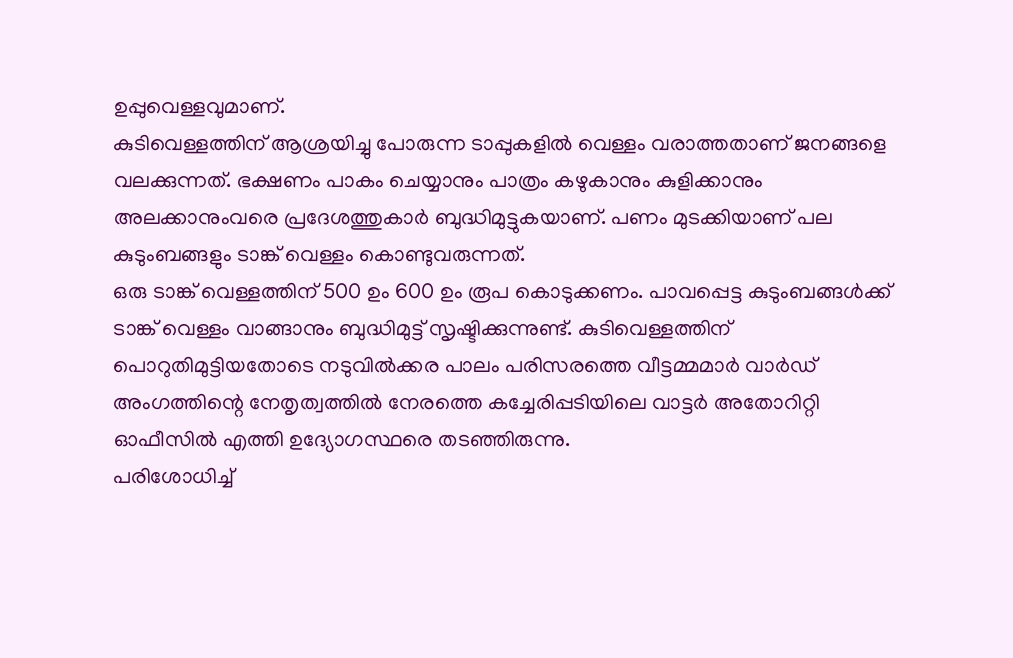ഉപ്പുവെള്ളവുമാണ്.
കുടിവെള്ളത്തിന് ആശ്രയിച്ചു പോരുന്ന ടാപ്പുകളിൽ വെള്ളം വരാത്തതാണ് ജനങ്ങളെ വലക്കുന്നത്. ഭക്ഷണം പാകം ചെയ്യാനും പാത്രം കഴുകാനും കുളിക്കാനും അലക്കാനുംവരെ പ്രദേശത്തുകാർ ബുദ്ധിമുട്ടുകയാണ്. പണം മുടക്കിയാണ് പല കുടുംബങ്ങളും ടാങ്ക് വെള്ളം കൊണ്ടുവരുന്നത്.
ഒരു ടാങ്ക് വെള്ളത്തിന് 500 ഉം 600 ഉം രൂപ കൊടുക്കണം. പാവപ്പെട്ട കുടുംബങ്ങൾക്ക് ടാങ്ക് വെള്ളം വാങ്ങാനും ബുദ്ധിമുട്ട് സൃഷ്ടിക്കുന്നുണ്ട്. കുടിവെള്ളത്തിന് പൊറുതിമുട്ടിയതോടെ നടുവിൽക്കര പാലം പരിസരത്തെ വീട്ടമ്മമാർ വാർഡ് അംഗത്തിന്റെ നേതൃത്വത്തിൽ നേരത്തെ കച്ചേരിപ്പടിയിലെ വാട്ടർ അതോറിറ്റി ഓഫീസിൽ എത്തി ഉദ്യോഗസ്ഥരെ തടഞ്ഞിരുന്നു.
പരിശോധിച്ച്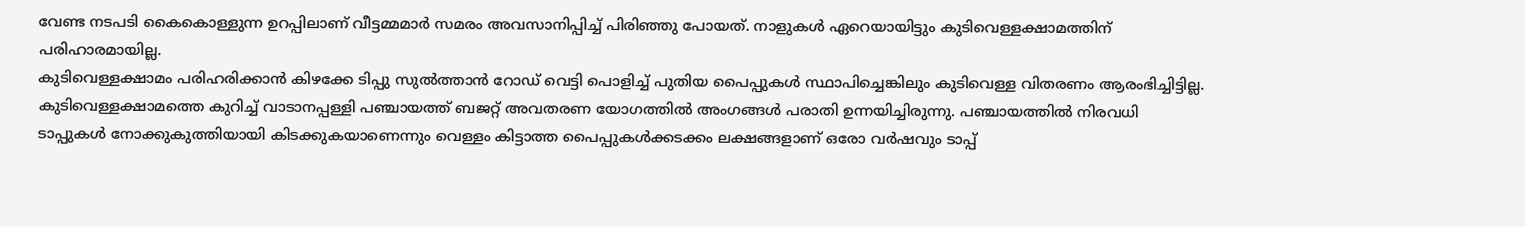വേണ്ട നടപടി കൈകൊള്ളുന്ന ഉറപ്പിലാണ് വീട്ടമ്മമാർ സമരം അവസാനിപ്പിച്ച് പിരിഞ്ഞു പോയത്. നാളുകൾ ഏറെയായിട്ടും കുടിവെള്ളക്ഷാമത്തിന് പരിഹാരമായില്ല.
കുടിവെള്ളക്ഷാമം പരിഹരിക്കാൻ കിഴക്കേ ടിപ്പു സുൽത്താൻ റോഡ് വെട്ടി പൊളിച്ച് പുതിയ പൈപ്പുകൾ സ്ഥാപിച്ചെങ്കിലും കുടിവെള്ള വിതരണം ആരംഭിച്ചിട്ടില്ല.
കുടിവെള്ളക്ഷാമത്തെ കുറിച്ച് വാടാനപ്പള്ളി പഞ്ചായത്ത് ബജറ്റ് അവതരണ യോഗത്തിൽ അംഗങ്ങൾ പരാതി ഉന്നയിച്ചിരുന്നു. പഞ്ചായത്തിൽ നിരവധി ടാപ്പുകൾ നോക്കുകുത്തിയായി കിടക്കുകയാണെന്നും വെള്ളം കിട്ടാത്ത പൈപ്പുകൾക്കടക്കം ലക്ഷങ്ങളാണ് ഒരോ വർഷവും ടാപ്പ്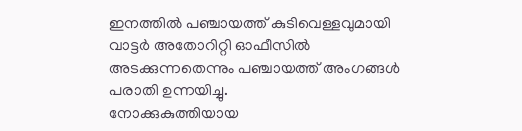ഇനത്തിൽ പഞ്ചായത്ത് കുടിവെള്ളവുമായി വാട്ടർ അതോറിറ്റി ഓഫീസിൽ അടക്കുന്നതെന്നും പഞ്ചായത്ത് അംഗങ്ങൾ പരാതി ഉന്നയിച്ചു.
നോക്കുകുത്തിയായ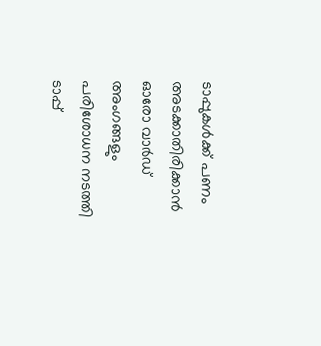ടാപ്പുകൾക്ക് പണം അടക്കാതിരിക്കാൻ ഓരോ വാർഡ് അംഗങ്ങളും പരിശോധന നടത്തി ടാപ്പ്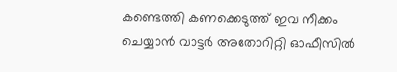കണ്ടെത്തി കണക്കെടുത്ത് ഇവ നീക്കം ചെയ്യാൻ വാട്ടർ അതോറിറ്റി ഓഫീസിൽ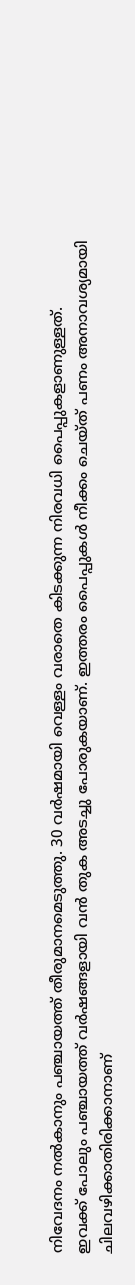നിവേദനം നൽകാനും പഞ്ചായത്ത് തീരുമാനമെടുത്തു. 30 വർഷമായി വെള്ളം വരാതെ കിടക്കുന്ന നിരവധി പൈപ്പുകളാണുള്ളത്.
ഇവക്ക് പോലും പഞ്ചായത്ത് വർഷങ്ങളായി വൻ തുക അടച്ചു പോരുകയാണ്. ഇത്തരം പൈപ്പുകൾ നീക്കം ചെയ്ത് പണം അനാവശ്യമായി ചിലവഴിക്കാതിരിക്കാനാണ്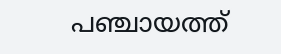പഞ്ചായത്ത്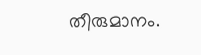തീരുമാനം.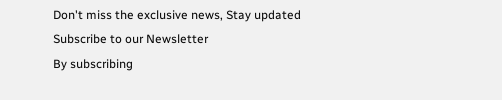Don't miss the exclusive news, Stay updated
Subscribe to our Newsletter
By subscribing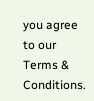you agree to our Terms & Conditions.